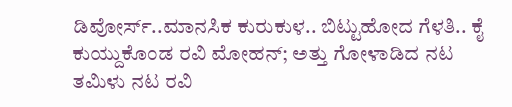ಡಿವೋರ್ಸ್..ಮಾನಸಿಕ ಕುರುಕುಳ.. ಬಿಟ್ಟುಹೋದ ಗೆಳತಿ.. ಕೈ ಕುಯ್ದುಕೊಂಡ ರವಿ ಮೋಹನ್; ಅತ್ತು ಗೋಳಾಡಿದ ನಟ
ತಮಿಳು ನಟ ರವಿ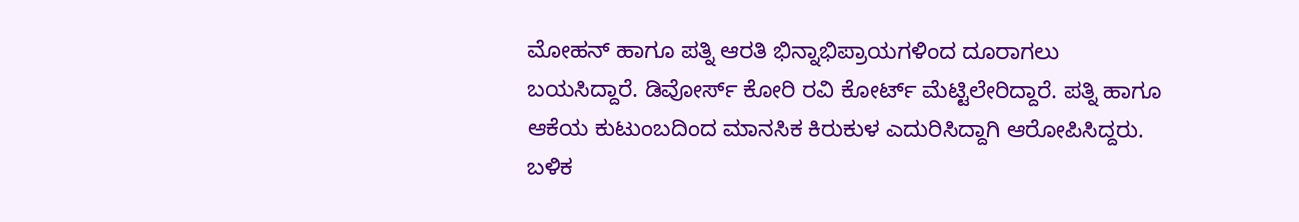ಮೋಹನ್ ಹಾಗೂ ಪತ್ನಿ ಆರತಿ ಭಿನ್ನಾಭಿಪ್ರಾಯಗಳಿಂದ ದೂರಾಗಲು ಬಯಸಿದ್ದಾರೆ. ಡಿವೋರ್ಸ್ ಕೋರಿ ರವಿ ಕೋರ್ಟ್ ಮೆಟ್ಟಿಲೇರಿದ್ದಾರೆ. ಪತ್ನಿ ಹಾಗೂ ಆಕೆಯ ಕುಟುಂಬದಿಂದ ಮಾನಸಿಕ ಕಿರುಕುಳ ಎದುರಿಸಿದ್ದಾಗಿ ಆರೋಪಿಸಿದ್ದರು. ಬಳಿಕ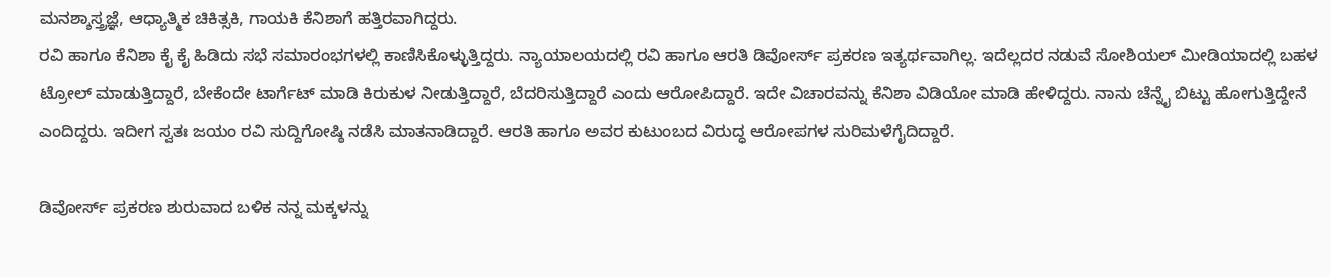ಮನಶ್ಶಾಸ್ತ್ರಜ್ಞೆ, ಆಧ್ಯಾತ್ಮಿಕ ಚಿಕಿತ್ಸಕಿ, ಗಾಯಕಿ ಕೆನಿಶಾಗೆ ಹತ್ತಿರವಾಗಿದ್ದರು.
ರವಿ ಹಾಗೂ ಕೆನಿಶಾ ಕೈ ಕೈ ಹಿಡಿದು ಸಭೆ ಸಮಾರಂಭಗಳಲ್ಲಿ ಕಾಣಿಸಿಕೊಳ್ಳುತ್ತಿದ್ದರು. ನ್ಯಾಯಾಲಯದಲ್ಲಿ ರವಿ ಹಾಗೂ ಆರತಿ ಡಿವೋರ್ಸ್ ಪ್ರಕರಣ ಇತ್ಯರ್ಥವಾಗಿಲ್ಲ. ಇದೆಲ್ಲದರ ನಡುವೆ ಸೋಶಿಯಲ್ ಮೀಡಿಯಾದಲ್ಲಿ ಬಹಳ ಟ್ರೋಲ್ ಮಾಡುತ್ತಿದ್ದಾರೆ, ಬೇಕೆಂದೇ ಟಾರ್ಗೆಟ್ ಮಾಡಿ ಕಿರುಕುಳ ನೀಡುತ್ತಿದ್ದಾರೆ, ಬೆದರಿಸುತ್ತಿದ್ದಾರೆ ಎಂದು ಆರೋಪಿದ್ದಾರೆ. ಇದೇ ವಿಚಾರವನ್ನು ಕೆನಿಶಾ ವಿಡಿಯೋ ಮಾಡಿ ಹೇಳಿದ್ದರು. ನಾನು ಚೆನ್ನೈ ಬಿಟ್ಟು ಹೋಗುತ್ತಿದ್ದೇನೆ ಎಂದಿದ್ದರು. ಇದೀಗ ಸ್ವತಃ ಜಯಂ ರವಿ ಸುದ್ದಿಗೋಷ್ಠಿ ನಡೆಸಿ ಮಾತನಾಡಿದ್ದಾರೆ. ಆರತಿ ಹಾಗೂ ಅವರ ಕುಟುಂಬದ ವಿರುದ್ಧ ಆರೋಪಗಳ ಸುರಿಮಳೆಗೈದಿದ್ದಾರೆ.

ಡಿವೋರ್ಸ್ ಪ್ರಕರಣ ಶುರುವಾದ ಬಳಿಕ ನನ್ನ ಮಕ್ಕಳನ್ನು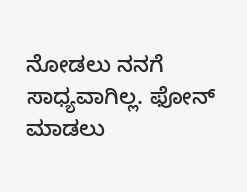ನೋಡಲು ನನಗೆ ಸಾಧ್ಯವಾಗಿಲ್ಲ. ಫೋನ್ ಮಾಡಲು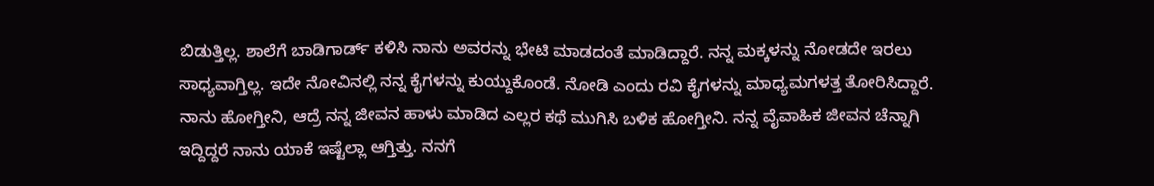ಬಿಡುತ್ತಿಲ್ಲ. ಶಾಲೆಗೆ ಬಾಡಿಗಾರ್ಡ್ ಕಳಿಸಿ ನಾನು ಅವರನ್ನು ಭೇಟಿ ಮಾಡದಂತೆ ಮಾಡಿದ್ದಾರೆ. ನನ್ನ ಮಕ್ಕಳನ್ನು ನೋಡದೇ ಇರಲು ಸಾಧ್ಯವಾಗ್ತಿಲ್ಲ. ಇದೇ ನೋವಿನಲ್ಲಿ ನನ್ನ ಕೈಗಳನ್ನು ಕುಯ್ದುಕೊಂಡೆ. ನೋಡಿ ಎಂದು ರವಿ ಕೈಗಳನ್ನು ಮಾಧ್ಯಮಗಳತ್ತ ತೋರಿಸಿದ್ದಾರೆ. ನಾನು ಹೋಗ್ತೀನಿ, ಆದ್ರೆ ನನ್ನ ಜೀವನ ಹಾಳು ಮಾಡಿದ ಎಲ್ಲರ ಕಥೆ ಮುಗಿಸಿ ಬಳಿಕ ಹೋಗ್ತೀನಿ. ನನ್ನ ವೈವಾಹಿಕ ಜೀವನ ಚೆನ್ನಾಗಿ ಇದ್ದಿದ್ದರೆ ನಾನು ಯಾಕೆ ಇಷ್ಟೆಲ್ಲಾ ಆಗ್ತಿತ್ತು. ನನಗೆ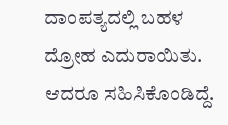ದಾಂಪತ್ಯದಲ್ಲಿ ಬಹಳ ದ್ರೋಹ ಎದುರಾಯಿತು. ಆದರೂ ಸಹಿಸಿಕೊಂಡಿದ್ದೆ.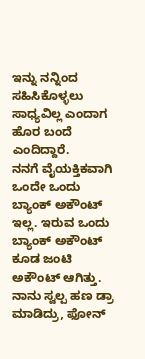ಇನ್ನು ನನ್ನಿಂದ ಸಹಿಸಿಕೊಳ್ಳಲು ಸಾಧ್ಯವಿಲ್ಲ ಎಂದಾಗ ಹೊರ ಬಂದೆ ಎಂದಿದ್ದಾರೆ.
ನನಗೆ ವೈಯಕ್ತಿಕವಾಗಿ ಒಂದೇ ಒಂದು ಬ್ಯಾಂಕ್ ಅಕೌಂಟ್ ಇಲ್ಲ. ಇರುವ ಒಂದು ಬ್ಯಾಂಕ್ ಅಕೌಂಟ್ ಕೂಡ ಜಂಟಿ ಅಕೌಂಟ್ ಆಗಿತ್ತು. ನಾನು ಸ್ವಲ್ಪ ಹಣ ಡ್ರಾ ಮಾಡಿದ್ರು, ಫೋನ್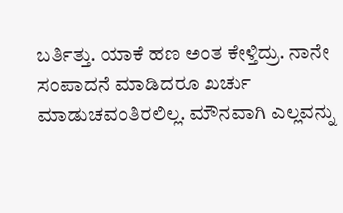ಬರ್ತಿತ್ತು. ಯಾಕೆ ಹಣ ಅಂತ ಕೇಳ್ತಿದ್ರು. ನಾನೇ ಸಂಪಾದನೆ ಮಾಡಿದರೂ ಖರ್ಚು ಮಾಡುಚವಂತಿರಲಿಲ್ಲ. ಮೌನವಾಗಿ ಎಲ್ಲವನ್ನು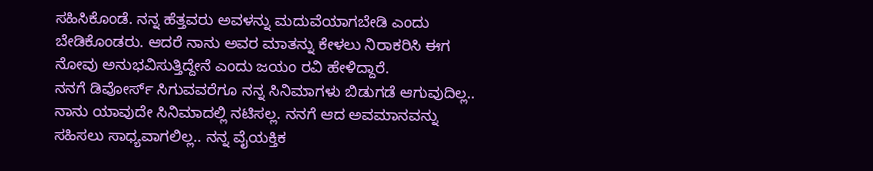ಸಹಿಸಿಕೊಂಡೆ. ನನ್ನ ಹೆತ್ತವರು ಅವಳನ್ನು ಮದುವೆಯಾಗಬೇಡಿ ಎಂದು ಬೇಡಿಕೊಂಡರು. ಆದರೆ ನಾನು ಅವರ ಮಾತನ್ನು ಕೇಳಲು ನಿರಾಕರಿಸಿ ಈಗ ನೋವು ಅನುಭವಿಸುತ್ತಿದ್ದೇನೆ ಎಂದು ಜಯಂ ರವಿ ಹೇಳಿದ್ದಾರೆ.
ನನಗೆ ಡಿವೋರ್ಸ್ ಸಿಗುವವರೆಗೂ ನನ್ನ ಸಿನಿಮಾಗಳು ಬಿಡುಗಡೆ ಆಗುವುದಿಲ್ಲ.. ನಾನು ಯಾವುದೇ ಸಿನಿಮಾದಲ್ಲಿ ನಟಿಸಲ್ಲ. ನನಗೆ ಆದ ಅವಮಾನವನ್ನು ಸಹಿಸಲು ಸಾಧ್ಯವಾಗಲಿಲ್ಲ.. ನನ್ನ ವೈಯಕ್ತಿಕ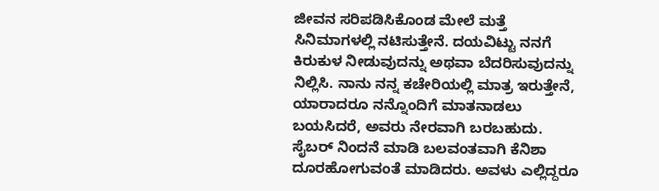ಜೀವನ ಸರಿಪಡಿಸಿಕೊಂಡ ಮೇಲೆ ಮತ್ತೆ ಸಿನಿಮಾಗಳಲ್ಲಿ ನಟಿಸುತ್ತೇನೆ. ದಯವಿಟ್ಟು ನನಗೆ ಕಿರುಕುಳ ನೀಡುವುದನ್ನು ಅಥವಾ ಬೆದರಿಸುವುದನ್ನು ನಿಲ್ಲಿಸಿ. ನಾನು ನನ್ನ ಕಚೇರಿಯಲ್ಲಿ ಮಾತ್ರ ಇರುತ್ತೇನೆ, ಯಾರಾದರೂ ನನ್ನೊಂದಿಗೆ ಮಾತನಾಡಲು ಬಯಸಿದರೆ, ಅವರು ನೇರವಾಗಿ ಬರಬಹುದು. ಸೈಬರ್ ನಿಂದನೆ ಮಾಡಿ ಬಲವಂತವಾಗಿ ಕೆನಿಶಾ ದೂರಹೋಗುವಂತೆ ಮಾಡಿದರು. ಅವಳು ಎಲ್ಲಿದ್ದರೂ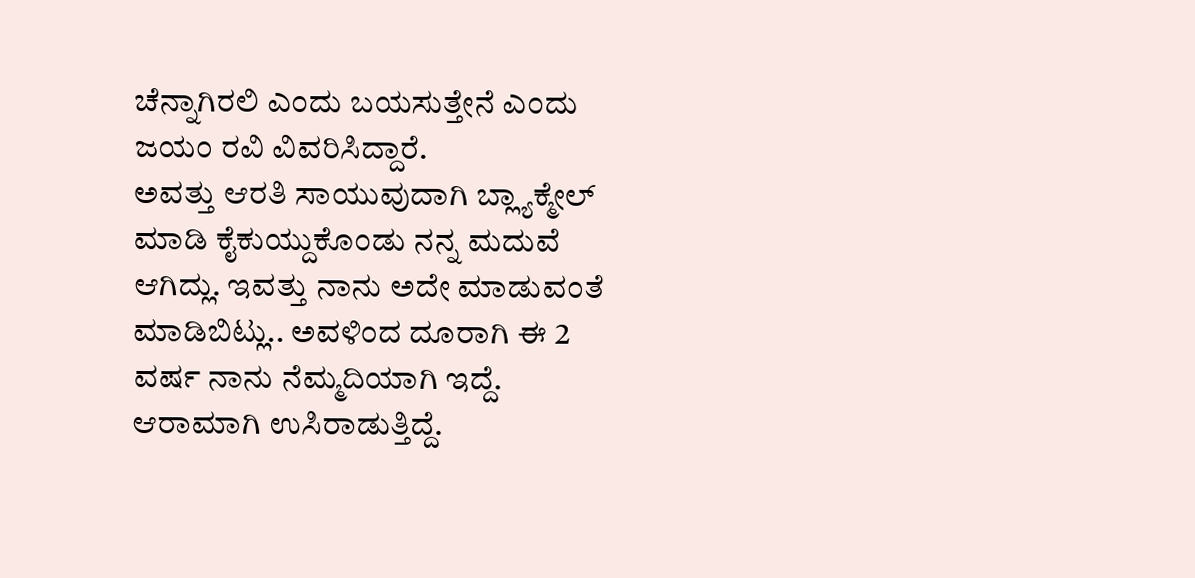ಚೆನ್ನಾಗಿರಲಿ ಎಂದು ಬಯಸುತ್ತೇನೆ ಎಂದು ಜಯಂ ರವಿ ವಿವರಿಸಿದ್ದಾರೆ.
ಅವತ್ತು ಆರತಿ ಸಾಯುವುದಾಗಿ ಬ್ಲ್ಯಾಕ್ಮೇಲ್ ಮಾಡಿ ಕೈಕುಯ್ದುಕೊಂಡು ನನ್ನ ಮದುವೆ ಆಗಿದ್ಲು. ಇವತ್ತು ನಾನು ಅದೇ ಮಾಡುವಂತೆ ಮಾಡಿಬಿಟ್ಲು.. ಅವಳಿಂದ ದೂರಾಗಿ ಈ 2 ವರ್ಷ ನಾನು ನೆಮ್ಮದಿಯಾಗಿ ಇದ್ದೆ. ಆರಾಮಾಗಿ ಉಸಿರಾಡುತ್ತಿದ್ದೆ.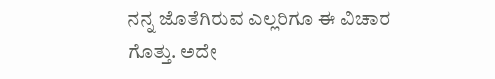ನನ್ನ ಜೊತೆಗಿರುವ ಎಲ್ಲರಿಗೂ ಈ ವಿಚಾರ ಗೊತ್ತು. ಅದೇ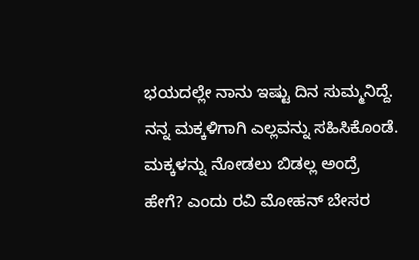ಭಯದಲ್ಲೇ ನಾನು ಇಷ್ಟು ದಿನ ಸುಮ್ಮನಿದ್ದೆ. ನನ್ನ ಮಕ್ಕಳಿಗಾಗಿ ಎಲ್ಲವನ್ನು ಸಹಿಸಿಕೊಂಡೆ. ಮಕ್ಕಳನ್ನು ನೋಡಲು ಬಿಡಲ್ಲ ಅಂದ್ರೆ ಹೇಗೆ? ಎಂದು ರವಿ ಮೋಹನ್ ಬೇಸರ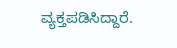ವ್ಯಕ್ತಪಡಿಸಿದ್ದಾರೆ.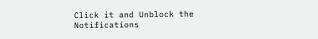Click it and Unblock the Notifications